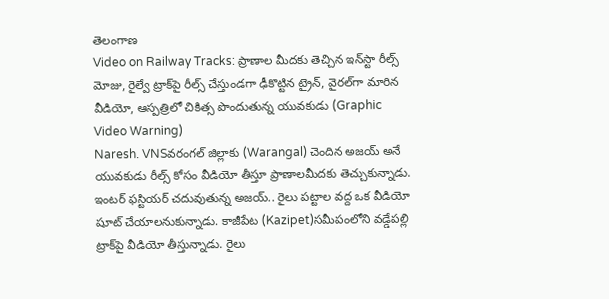తెలంగాణ
Video on Railway Tracks: ప్రాణాల మీదకు తెచ్చిన ఇన్‌స్టా రీల్స్ మోజు, రైల్వే ట్రాక్‌పై రీల్స్ చేస్తుండగా ఢీకొట్టిన ట్రైన్, వైరల్‌గా మారిన వీడియో, ఆస్పత్రిలో చికిత్స పొందుతున్న యువకుడు (Graphic Video Warning)
Naresh. VNSవరంగల్ జిల్లాకు (Warangal) చెందిన అజయ్ అనే యువకుడు రీల్స్ కోసం వీడియో తీస్తూ ప్రాణాలమీదకు తెచ్చుకున్నాడు. ఇంటర్ ఫస్టియర్ చదువుతున్న అజయ్.. రైలు పట్టాల వద్ద ఒక వీడియో షూట్ చేయాలనుకున్నాడు. కాజీపేట (Kazipet)సమీపంలోని వడ్డేపల్లి ట్రాక్‌పై వీడియో తీస్తున్నాడు. రైలు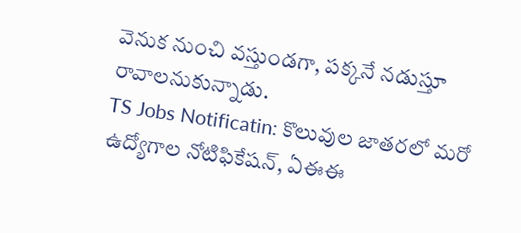వెనుక నుంచి వస్తుండగా, పక్కనే నడుస్తూ రావాలనుకున్నాడు.
TS Jobs Notificatin: కొలువుల జాతరలో మరో ఉద్యోగాల నోటిఫికేషన్, ఏఈఈ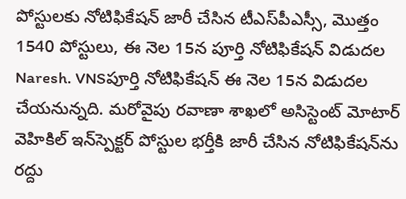పోస్టులకు నోటిఫికేషన్ జారీ చేసిన టీఎస్‌పీఎస్సీ, మొత్తం 1540 పోస్టులు, ఈ నెల 15న పూర్తి నోటిఫికేషన్ విడుదల
Naresh. VNSపూర్తి నోటిఫికేషన్ ఈ నెల 15న విడుదల చేయనున్నది. మరోవైపు రవాణా శాఖలో అసిస్టెంట్‌ మోటార్ వెహికిల్ ఇన్‌స్పెక్టర్‌ పోస్టుల భర్తీకి జారీ చేసిన నోటిఫికేషన్‌ను రద్దు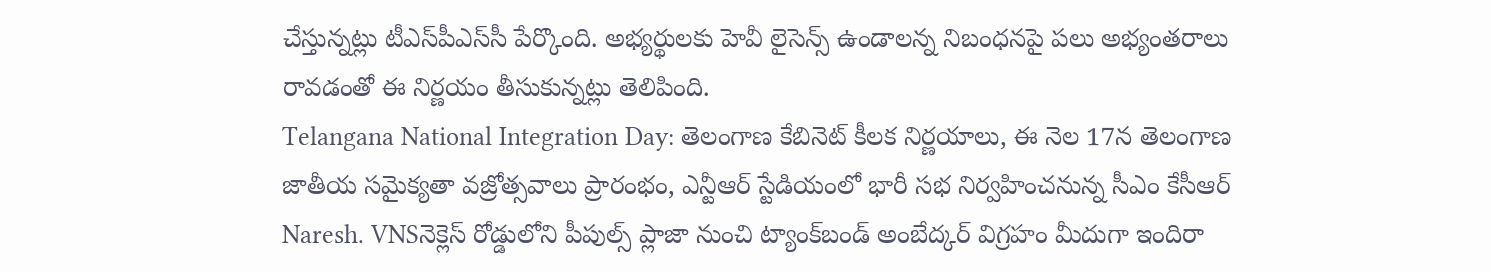చేస్తున్నట్లు టీఎస్‌పీఎస్‌సీ పేర్కొంది. అభ్యర్థులకు హెవీ లైసెన్స్ ఉండాలన్న నిబంధనపై పలు అభ్యంతరాలు రావడంతో ఈ నిర్ణయం తీసుకున్నట్లు తెలిపింది.
Telangana National Integration Day: తెలంగాణ కేబినెట్ కీలక నిర్ణయాలు, ఈ నెల 17న తెలంగాణ జాతీయ సమైక్యతా వజ్రోత్సవాలు ప్రారంభం, ఎన్టీఆర్‌ స్టేడియంలో భారీ సభ నిర్వహించనున్న సీఎం కేసీఆర్
Naresh. VNSనెక్లెస్ రోడ్డులోని పీపుల్స్ ప్లాజా నుంచి ట్యాంక్‌బండ్‌ అంబేద్కర్ విగ్రహం మీదుగా ఇందిరా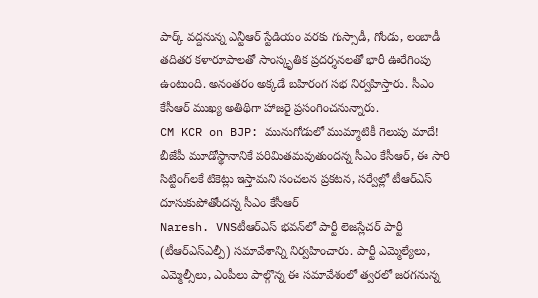పార్క్‌ వద్దనున్న ఎన్టీఆర్ స్టేడియం వరకు గుస్సాడీ, గోండు, లంబాడీ తదితర కళారూపాలతో సాంస్కృతిక ప్రదర్శనలతో భారీ ఊరేగింపు ఉంటుంది. అనంతరం అక్కడే బహిరంగ సభ నిర్వహిస్తారు. సీఎం కేసీఆర్‌ ముఖ్య అతిథిగా హాజరై ప్రసంగించనున్నారు.
CM KCR on BJP: మునుగోడులో ముమ్మాటికీ గెలుపు మాదే! బీజేపీ మూడోస్థానానికే పరిమితమవుతుందన్న సీఎం కేసీఆర్, ఈ సారి సిట్టింగ్‌లకే టికెట్లు ఇస్తామని సంచలన ప్రకటన, సర్వేల్లో టీఆర్‌ఎస్ దూసుకుపోతోందన్న సీఎం కేసీఆర్
Naresh. VNSటీఆర్ఎస్ భ‌వ‌న్‌లో పార్టీ లెజ‌స్లేచ‌ర్ పార్టీ (టీఆర్ఎస్ఎల్పీ) స‌మావేశాన్ని నిర్వ‌హించారు. పార్టీ ఎమ్మెల్యేలు, ఎమ్మెల్సీలు, ఎంపీలు పాల్గొన్న ఈ స‌మావేశంలో త్వ‌ర‌లో జ‌ర‌గ‌నున్న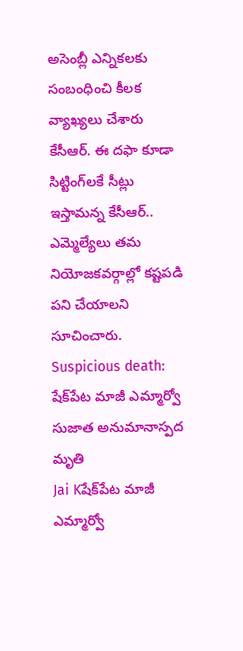అసెంబ్లీ ఎన్నిక‌ల‌కు సంబంధించి కీల‌క వ్యాఖ్య‌లు చేశారు కేసీఆర్. ఈ ద‌ఫా కూడా సిట్టింగ్‌ల‌కే సీట్లు ఇస్తామ‌న్న కేసీఆర్‌.. ఎమ్మెల్యేలు త‌మ నియోజ‌కవ‌ర్గాల్లో క‌ష్ట‌ప‌డి ప‌ని చేయాల‌ని సూచించారు.
Suspicious death: షేక్‌పేట మాజీ ఎమ్మార్వో సుజాత అనుమానాస్పద మృతి
Jai Kషేక్‌పేట మాజీ ఎమ్మార్వో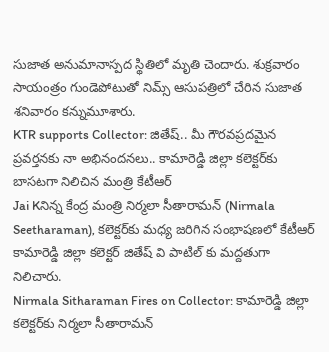సుజాత అనుమానాస్పద స్థితిలో మృతి చెందారు. శుక్రవారం సాయంత్రం గుండెపోటుతో నిమ్స్‌ ఆసుపత్రిలో చేరిన సుజాత శనివారం కన్నుమూశారు.
KTR supports Collector: జితేష్.. మీ గౌరవప్రదమైన ప్రవర్తనకు నా అభినందనలు.. కామారెడ్డి జిల్లా కలెక్టర్‌కు బాసటగా నిలిచిన మంత్రి కేటీఆర్
Jai Kనిన్న కేంద్ర మంత్రి నిర్మలా సీతారామన్ (Nirmala Seetharaman), కలెక్టర్‌కు మధ్య జరిగిన సంభాషణలో కేటీఆర్ కామారెడ్డి జిల్లా కలెక్టర్ జితేష్ వి పాటిల్‌ కు మద్దతుగా నిలిచారు.
Nirmala Sitharaman Fires on Collector: కామారెడ్డి జిల్లా కలెక్టర్‌కు నిర్మలా సీతారామన్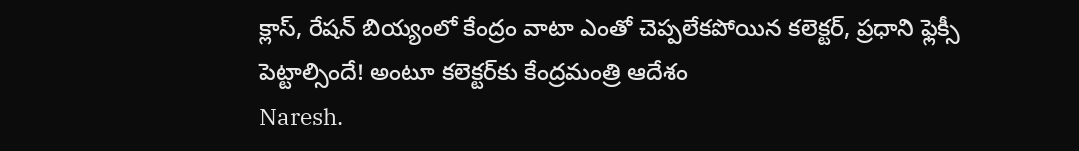క్లాస్, రేషన్‌ బియ్యంలో కేంద్రం వాటా ఎంతో చెప్పలేకపోయిన కలెక్టర్, ప్రధాని ఫ్లెక్సీ పెట్టాల్సిందే! అంటూ కలెక్టర్‌కు కేంద్రమంత్రి ఆదేశం
Naresh.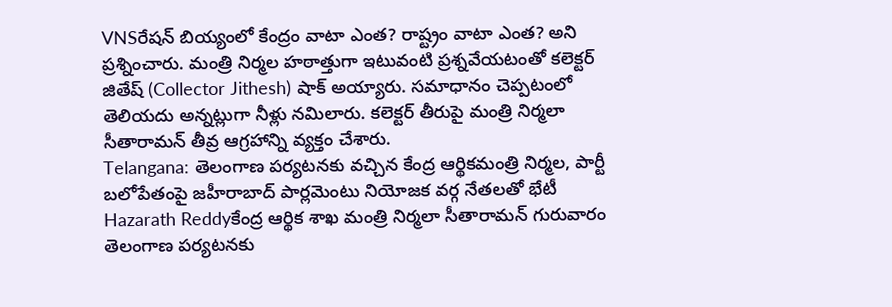VNSరేషన్ బియ్యంలో కేంద్రం వాటా ఎంత? రాష్ట్రం వాటా ఎంత? అని ప్రశ్నించారు. మంత్రి నిర్మల హఠాత్తుగా ఇటువంటి ప్రశ్నవేయటంతో కలెక్టర్ జితేష్ (Collector Jithesh) షాక్ అయ్యారు. సమాధానం చెప్పటంలో తెలియదు అన్నట్లుగా నీళ్లు నమిలారు. కలెక్టర్ తీరుపై మంత్రి నిర్మలా సీతారామన్ తీవ్ర ఆగ్రహాన్ని వ్యక్తం చేశారు.
Telangana: తెలంగాణ ప‌ర్య‌ట‌న‌కు వచ్చిన కేంద్ర ఆర్థికమంత్రి నిర్మల, పార్టీ బ‌లోపేతంపై జ‌హీరాబాద్ పార్ల‌మెంటు నియోజక వర్గ నేతలతో భేటీ
Hazarath Reddyకేంద్ర ఆర్థిక శాఖ మంత్రి నిర్మ‌లా సీతారామ‌న్ గురువారం తెలంగాణ ప‌ర్య‌ట‌న‌కు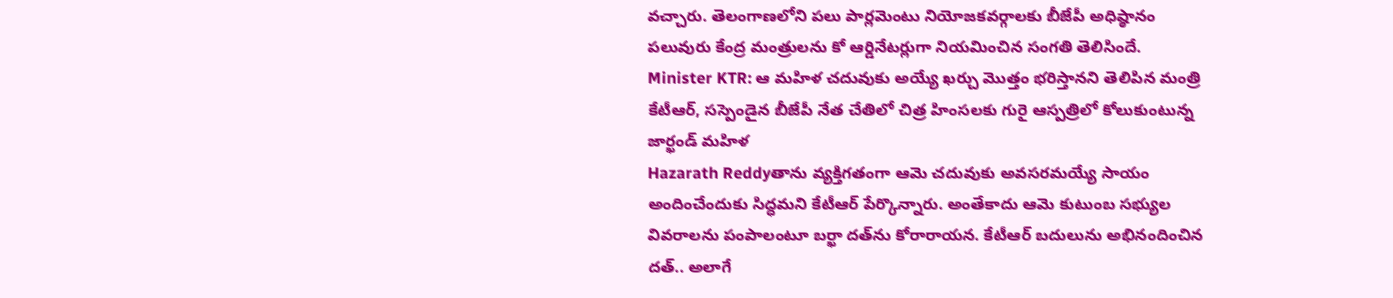వ‌చ్చారు. తెలంగాణ‌లోని ప‌లు పార్ల‌మెంటు నియోజ‌క‌వ‌ర్గాల‌కు బీజేపీ అధిష్ఠానం ప‌లువురు కేంద్ర మంత్రుల‌ను కో ఆర్డినేట‌ర్లుగా నియ‌మించిన సంగ‌తి తెలిసిందే.
Minister KTR: ఆ మహిళ చదువుకు అయ్యే ఖర్చు మొత్తం భరిస్తానని తెలిపిన మంత్రి కేటీఆర్, సస్పెండైన బీజేపీ నేత చేతిలో చిత్ర హింసలకు గురై ఆస్పత్రిలో కోలుకుంటున్న జార్ఖండ్ మహిళ
Hazarath Reddyతాను వ్యక్తిగతంగా ఆమె చదువుకు అవసరమయ్యే సాయం అందించేందుకు సిద్ధమని కేటీఆర్‌ పేర్కొన్నారు. అంతేకాదు ఆమె కుటుంబ సభ్యుల వివరాలను పంపాలంటూ బర్ఖా దత్‌ను కోరారాయన. కేటీఆర్‌ బదులును అభినందించిన దత్‌.. అలాగే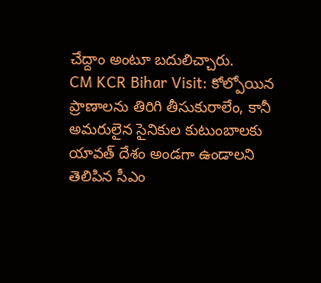చేద్దాం అంటూ బదులిచ్చారు.
CM KCR Bihar Visit: కోల్పోయిన ప్రాణాలను తిరిగి తీసుకురాలేం, కానీ అమరులైన సైనికుల కుటుంబాలకు యావత్ దేశం అండగా ఉండాలని తెలిపిన సీఎం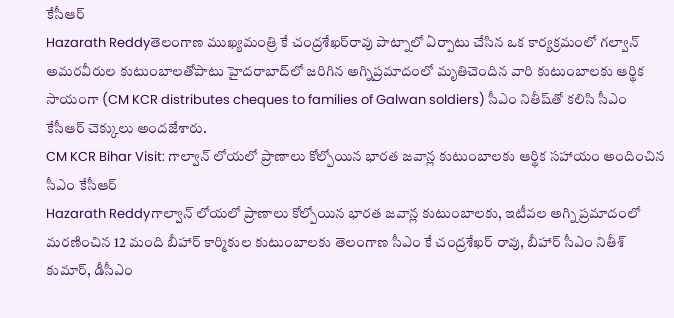కేసీఆర్
Hazarath Reddyతెలంగాణ ముఖ్యమంత్రి కే చంద్రశేఖర్‌రావు పాట్నాలో ఏర్పాటు చేసిన ఒక కార్యక్రమంలో గల్వాన్‌ అమరవీరుల కుటుంబాలతోపాటు హైదరాబాద్‌లో జరిగిన అగ్నిప్రమాదంలో మృతిచెందిన వారి కుటుంబాలకు ఆర్థిక సాయంగా (CM KCR distributes cheques to families of Galwan soldiers) సీఎం నితీష్‌తో కలిసి సీఎం కేసీఆర్‌ చెక్కులు అందజేశారు.
CM KCR Bihar Visit: గాల్వాన్ లోయలో ప్రాణాలు కోల్పోయిన భారత జవాన్ల కుటుంబాలకు ఆర్థిక సహాయం అందించిన సీఎం కేసీఆర్
Hazarath Reddyగాల్వాన్ లోయలో ప్రాణాలు కోల్పోయిన భారత జవాన్ల కుటుంబాలకు, ఇటీవల అగ్ని ప్రమాదంలో మరణించిన 12 మంది బీహార్ కార్మికుల కుటుంబాలకు తెలంగాణ సీఎం కే చంద్రశేఖర్ రావు, బీహార్ సీఎం నితీశ్ కుమార్, డీసీఎం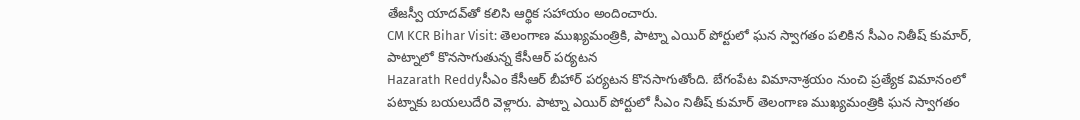తేజస్వీ యాదవ్‌తో కలిసి ఆర్థిక సహాయం అందించారు.
CM KCR Bihar Visit: తెలంగాణ ముఖ్యమంత్రికి, పాట్నా ఎయిర్ పోర్టులో ఘన స్వాగతం పలికిన సీఎం నితీష్ కుమార్, పాట్నాలో కొనసాగుతున్న కేసీఆర్ పర్యటన
Hazarath Reddyసీఎం కేసీఆర్‌ బీహార్‌ పర్యటన కొనసాగుతోంది. బేగంపేట విమానాశ్రయం నుంచి ప్రత్యేక విమానంలో పట్నాకు బయలుదేరి వెళ్లారు. పాట్నా ఎయిర్ పోర్టులో సీఎం నితీష్ కుమార్ తెలంగాణ ముఖ్యమంత్రికి ఘన స్వాగతం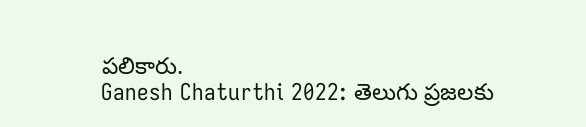పలికారు.
Ganesh Chaturthi 2022: తెలుగు ప్రజలకు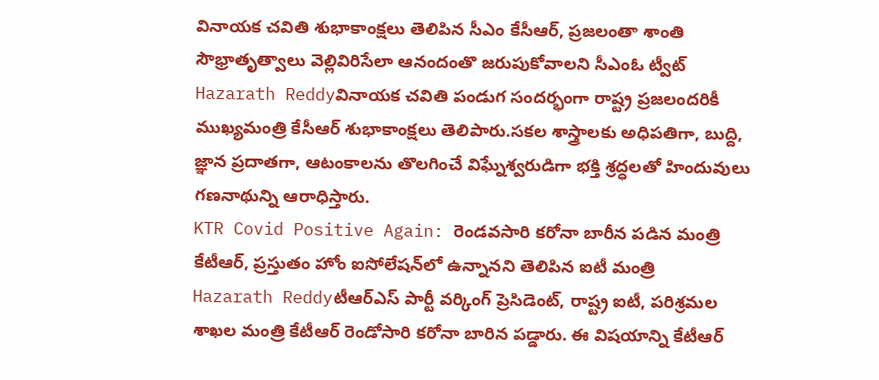వినాయక చవితి శుభాకాంక్షలు తెలిపిన సీఎం కేసీఆర్, ప్రజలంతా శాంతి సౌభ్రాతృత్వాలు వెల్లివిరిసేలా ఆనందంతొ జరుపుకోవాలని సీఎంఓ ట్వీట్
Hazarath Reddyవినాయక చవితి పండుగ సందర్భంగా రాష్ట్ర ప్రజలందరికీ ముఖ్యమంత్రి కేసీఆర్ శుభాకాంక్షలు తెలిపారు.సకల శాస్త్రాలకు అధిపతిగా, బుద్ది, జ్ఞాన ప్రదాతగా, ఆటంకాలను తొలగించే విఘ్నేశ్వరుడిగా భక్తి శ్రద్ధలతో హిందువులు గణనాథున్ని ఆరాధిస్తారు.
KTR Covid Positive Again: రెండవసారి కరోనా బారీన పడిన మంత్రి కేటీఆర్, ప్ర‌స్తుతం హోం ఐసోలేష‌న్‌లో ఉన్నాన‌ని తెలిపిన ఐటీ మంత్రి
Hazarath Reddyటీఆర్ఎస్ పార్టీ వ‌ర్కింగ్ ప్రెసిడెంట్, రాష్ట్ర ఐటీ, ప‌రిశ్ర‌మ‌ల శాఖ‌ల మంత్రి కేటీఆర్ రెండోసారి క‌రోనా బారిన ప‌డ్డారు. ఈ విష‌యాన్ని కేటీఆర్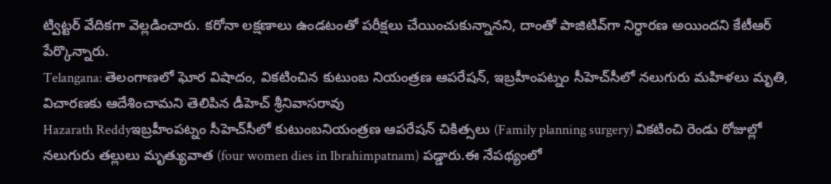ట్విట్ట‌ర్ వేదిక‌గా వెల్ల‌డించారు. క‌రోనా ల‌క్ష‌ణాలు ఉండ‌టంతో ప‌రీక్ష‌లు చేయించుకున్నాన‌ని, దాంతో పాజిటివ్‌గా నిర్ధార‌ణ అయింద‌ని కేటీఆర్ పేర్కొన్నారు.
Telangana: తెలంగాణలో ఘోర విషాదం, వికటించిన కుటుంబ నియంత్రణ ఆపరేషన్, ఇబ్రహీంపట్నం సీహెచ్‌సీలో నలుగురు మహిళలు మృతి, విచారణకు ఆదేశించామని తెలిపిన డీహెచ్‌ శ్రీనివాసరావు
Hazarath Reddyఇబ్రహీంపట్నం సీహెచ్‌సీలో కుటుంబనియంత్రణ ఆపరేషన్‌ చికిత్సలు (Family planning surgery) వికటించి రెండు రోజుల్లో నలుగురు తల్లులు మృత్యువాత (four women dies in Ibrahimpatnam) పడ్డారు.ఈ నేపథ్యంలో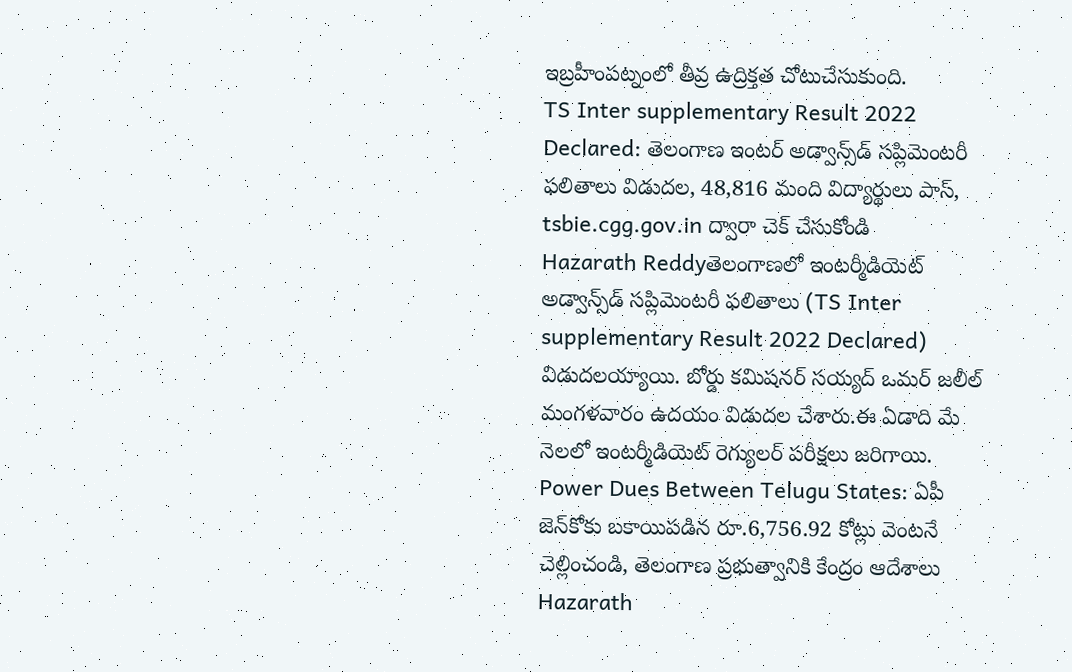ఇబ్రహీంపట్నంలో తీవ్ర ఉద్రిక్తత చోటుచేసుకుంది.
TS Inter supplementary Result 2022 Declared: తెలంగాణ ఇంటర్ అడ్వాన్స్‌డ్‌ సప్లిమెంటరీ ఫలితాలు విడుదల, 48,816 మంది విద్యార్థులు పాస్‌, tsbie.cgg.gov.in ద్వారా చెక్ చేసుకోండి
Hazarath Reddyతెలంగాణలో ఇంటర్మీడియెట్‌ అడ్వాన్స్‌డ్‌ సప్లిమెంటరీ ఫలితాలు (TS Inter supplementary Result 2022 Declared) విడుదలయ్యాయి. బోర్డు కమిషనర్ సయ్యద్ ఒమర్ జలీల్ మంగళవారం ఉదయం విడుదల చేశారు.ఈ ఏడాది మే నెలలో ఇంటర్మీడియెట్‌ రెగ్యులర్‌ పరీక్షలు జరిగాయి.
Power Dues Between Telugu States: ఏపీ జెన్‌కోకు బకాయిపడిన రూ.6,756.92 కోట్లు వెంటనే చెల్లించండి, తెలంగాణ ప్రభుత్వానికి కేంద్రం ఆదేశాలు
Hazarath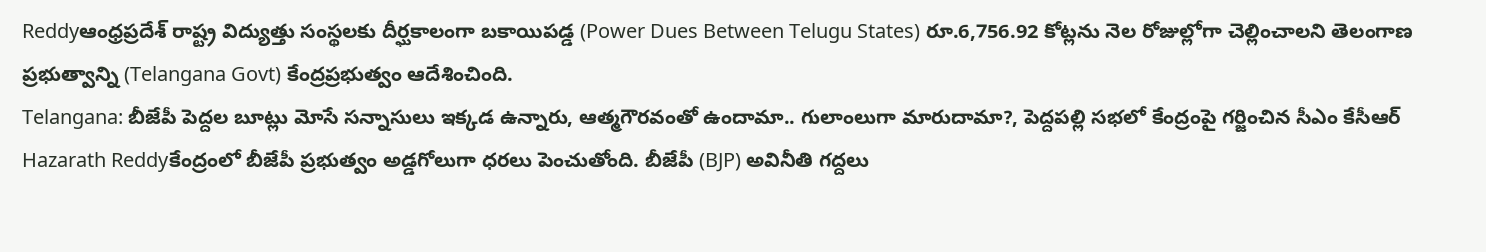Reddyఆంధ్రప్రదేశ్‌ రాష్ట్ర విద్యుత్తు సంస్థలకు దీర్ఘకాలంగా బకాయిపడ్డ (Power Dues Between Telugu States) రూ.6,756.92 కోట్లను నెల రోజుల్లోగా చెల్లించాలని తెలంగాణ ప్రభుత్వాన్ని (Telangana Govt) కేంద్రప్రభుత్వం ఆదేశించింది.
Telangana: బీజేపీ పెద్దల బూట్లు మోసే సన్నాసులు ఇక్కడ ఉన్నారు, ఆత్మగౌరవంతో ఉందామా.. గులాంలుగా మారుదామా?, పెద్దపల్లి సభలో కేంద్రంపై గర్జించిన సీఎం కేసీఆర్
Hazarath Reddyకేంద్రంలో బీజేపీ ప్రభుత్వం అడ్డగోలుగా ధరలు పెంచుతోంది. బీజేపీ (BJP) అవినీతి గద్దలు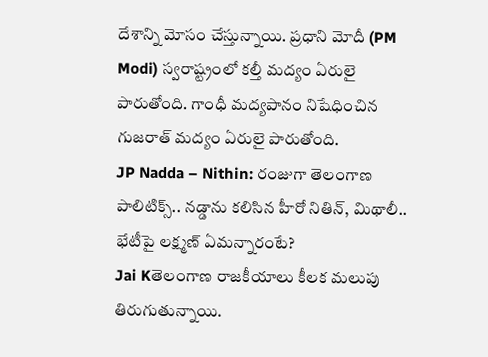దేశాన్ని మోసం చేస్తున్నాయి. ప్రధాని మోదీ (PM Modi) స్వరాష్ట్రంలో కల్తీ మద్యం ఏరులై పారుతోంది. గాంధీ మద్యపానం నిషేధించిన గుజరాత్‌ మద్యం ఏరులై పారుతోంది.
JP Nadda – Nithin: రంజుగా తెలంగాణ పాలిటిక్స్.. నడ్డాను కలిసిన హీరో నితిన్, మిథాలీ.. భేటీపై లక్ష్మణ్ ఏమన్నారంటే?
Jai Kతెలంగాణ రాజకీయాలు కీలక మలుపు తిరుగుతున్నాయి.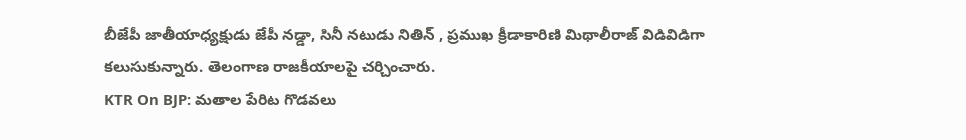బీజేపీ జాతీయాధ్యక్షుడు జేపీ నడ్డా, సినీ నటుడు నితిన్‌ , ప్రముఖ క్రీడాకారిణి మిథాలీరాజ్‌ విడివిడిగా కలుసుకున్నారు. తెలంగాణ రాజకీయాలపై చర్చించారు.
KTR On BJP: మతాల పేరిట గొడవలు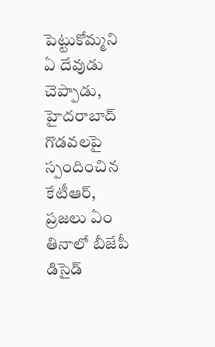పెట్టుకోమ్మని ఏ దేవుడు చెప్పాడు, హైదరాబాద్‌ గొడవలపై స్పందించిన కేటీఆర్, ప్రజలు ఏం తినాలో బీజేపీ డిసైడ్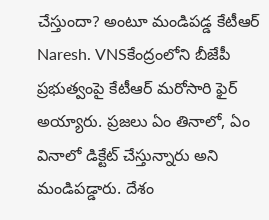చేస్తుందా? అంటూ మండిపడ్డ కేటీఆర్‌
Naresh. VNSకేంద్రంలోని బీజేపీ ప్రభుత్వంపై కేటీఆర్ మరోసారి ఫైర్ అయ్యారు. ప్రజలు ఏం తినాలో, ఏం వినాలో డిక్టేట్ చేస్తున్నారు అని మండిపడ్డారు. దేశం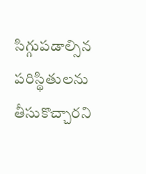సిగ్గుపడాల్సిన పరిస్థితులను తీసుకొచ్చారని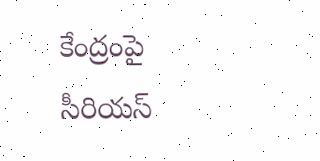కేంద్రంపై సీరియస్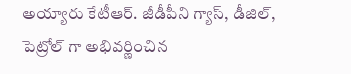అయ్యారు కేటీఆర్. జీడీపీని గ్యాస్, డీజిల్, పెట్రోల్ గా అభివర్ణించిన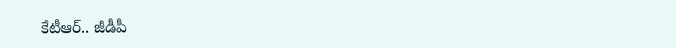కేటీఆర్.. జీడీపీ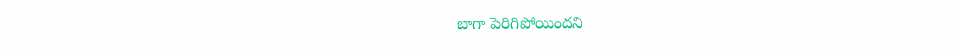బాగా పెరిగిపోయిందని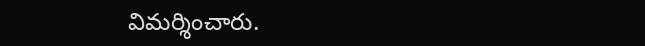విమర్శించారు.